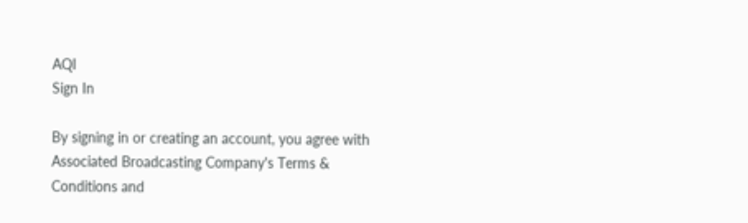AQI
Sign In

By signing in or creating an account, you agree with Associated Broadcasting Company's Terms & Conditions and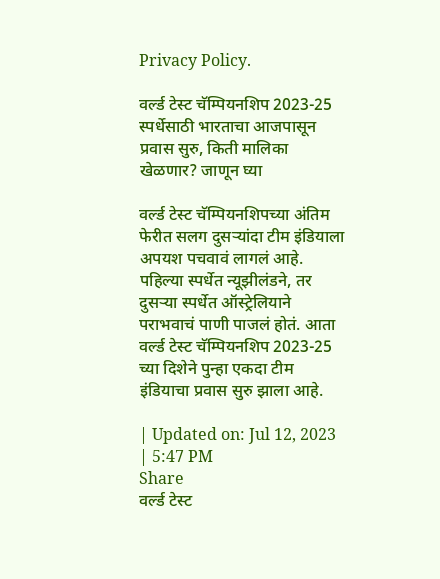Privacy Policy.

वर्ल्ड टेस्ट चॅम्पियनशिप 2023-25 स्पर्धेसाठी भारताचा आजपासून प्रवास सुरु, किती मालिका खेळणार? जाणून घ्या

वर्ल्ड टेस्ट चॅम्पियनशिपच्या अंतिम फेरीत सलग दुसऱ्यांदा टीम इंडियाला अपयश पचवावं लागलं आहे. पहिल्या स्पर्धेत न्यूझीलंडने, तर दुसऱ्या स्पर्धेत ऑस्ट्रेलियाने पराभवाचं पाणी पाजलं होतं. आता वर्ल्ड टेस्ट चॅम्पियनशिप 2023-25 च्या दिशेने पुन्हा एकदा टीम इंडियाचा प्रवास सुरु झाला आहे.

| Updated on: Jul 12, 2023 | 5:47 PM
Share
वर्ल्ड टेस्ट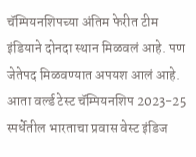चॅम्पियनशिपच्या अंतिम फेरीत टीम इंडियाने दोनदा स्थान मिळवलं आहे. पण जेतेपद मिळवण्यात अपयश आलं आहे. आता वर्ल्ड टेस्ट चॅम्पियनशिप 2023-25 स्पर्धेतील भारताचा प्रवास वेस्ट इंडिज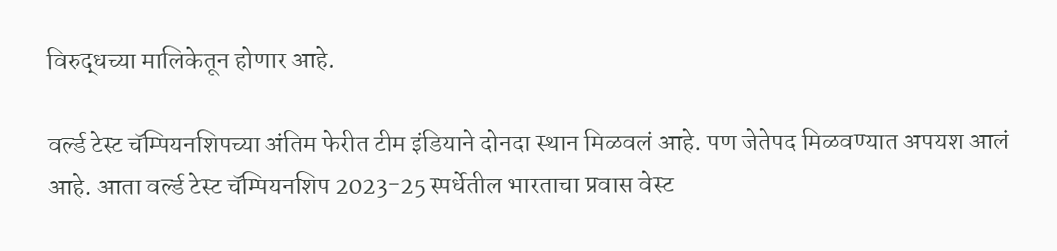विरुद्धच्या मालिकेतून होणार आहे.

वर्ल्ड टेस्ट चॅम्पियनशिपच्या अंतिम फेरीत टीम इंडियाने दोनदा स्थान मिळवलं आहे. पण जेतेपद मिळवण्यात अपयश आलं आहे. आता वर्ल्ड टेस्ट चॅम्पियनशिप 2023-25 स्पर्धेतील भारताचा प्रवास वेस्ट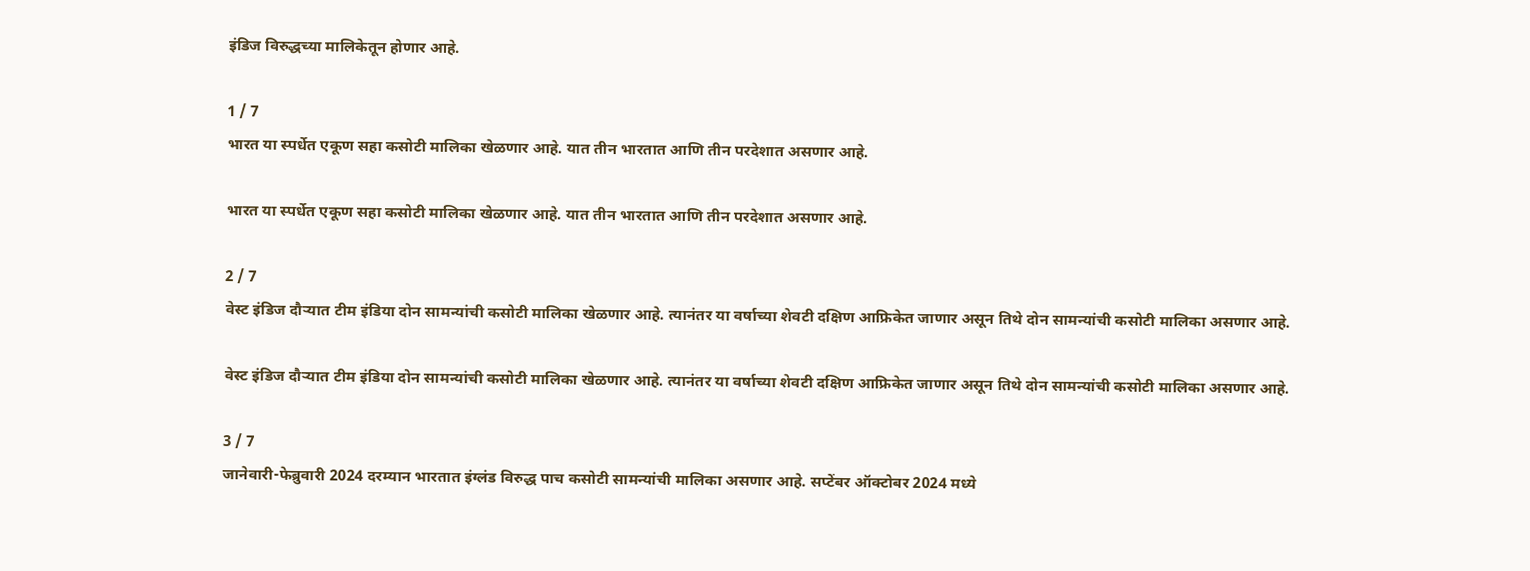इंडिज विरुद्धच्या मालिकेतून होणार आहे.

1 / 7
भारत या स्पर्धेत एकूण सहा कसोटी मालिका खेळणार आहे. यात तीन भारतात आणि तीन परदेशात असणार आहे.

भारत या स्पर्धेत एकूण सहा कसोटी मालिका खेळणार आहे. यात तीन भारतात आणि तीन परदेशात असणार आहे.

2 / 7
वेस्ट इंडिज दौऱ्यात टीम इंडिया दोन सामन्यांची कसोटी मालिका खेळणार आहे. त्यानंतर या वर्षाच्या शेवटी दक्षिण आफ्रिकेत जाणार असून तिथे दोन सामन्यांची कसोटी मालिका असणार आहे.

वेस्ट इंडिज दौऱ्यात टीम इंडिया दोन सामन्यांची कसोटी मालिका खेळणार आहे. त्यानंतर या वर्षाच्या शेवटी दक्षिण आफ्रिकेत जाणार असून तिथे दोन सामन्यांची कसोटी मालिका असणार आहे.

3 / 7
जानेवारी-फेब्रुवारी 2024 दरम्यान भारतात इंग्लंड विरुद्ध पाच कसोटी सामन्यांची मालिका असणार आहे. सप्टेंबर ऑक्टोबर 2024 मध्ये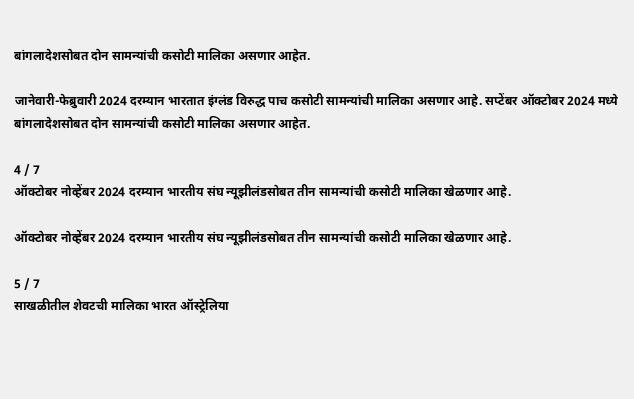बांगलादेशसोबत दोन सामन्यांची कसोटी मालिका असणार आहेत.

जानेवारी-फेब्रुवारी 2024 दरम्यान भारतात इंग्लंड विरुद्ध पाच कसोटी सामन्यांची मालिका असणार आहे. सप्टेंबर ऑक्टोबर 2024 मध्ये बांगलादेशसोबत दोन सामन्यांची कसोटी मालिका असणार आहेत.

4 / 7
ऑक्टोबर नोव्हेंबर 2024 दरम्यान भारतीय संघ न्यूझीलंडसोबत तीन सामन्यांची कसोटी मालिका खेळणार आहे.

ऑक्टोबर नोव्हेंबर 2024 दरम्यान भारतीय संघ न्यूझीलंडसोबत तीन सामन्यांची कसोटी मालिका खेळणार आहे.

5 / 7
साखळीतील शेवटची मालिका भारत ऑस्ट्रेलिया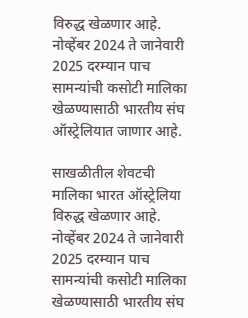विरुद्ध खेळणार आहे. नोव्हेंबर 2024 ते जानेवारी 2025 दरम्यान पाच सामन्यांची कसोटी मालिका खेळण्यासाठी भारतीय संघ ऑस्ट्रेलियात जाणार आहे.

साखळीतील शेवटची मालिका भारत ऑस्ट्रेलिया विरुद्ध खेळणार आहे. नोव्हेंबर 2024 ते जानेवारी 2025 दरम्यान पाच सामन्यांची कसोटी मालिका खेळण्यासाठी भारतीय संघ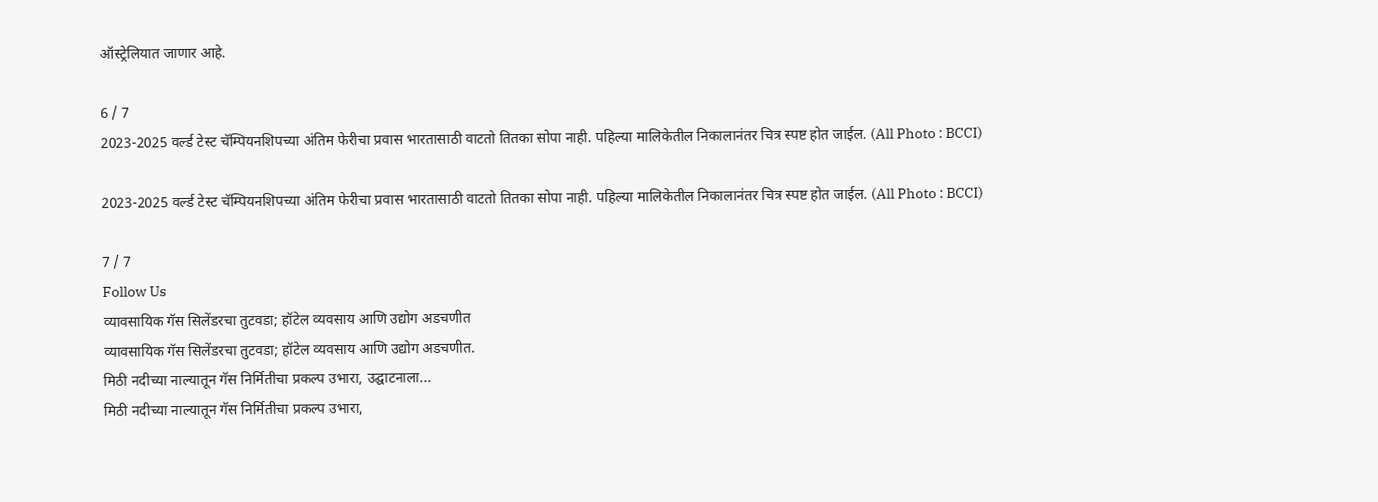ऑस्ट्रेलियात जाणार आहे.

6 / 7
2023-2025 वर्ल्ड टेस्ट चॅम्पियनशिपच्या अंतिम फेरीचा प्रवास भारतासाठी वाटतो तितका सोपा नाही. पहिल्या मालिकेतील निकालानंतर चित्र स्पष्ट होत जाईल. (All Photo : BCCI)

2023-2025 वर्ल्ड टेस्ट चॅम्पियनशिपच्या अंतिम फेरीचा प्रवास भारतासाठी वाटतो तितका सोपा नाही. पहिल्या मालिकेतील निकालानंतर चित्र स्पष्ट होत जाईल. (All Photo : BCCI)

7 / 7
Follow Us
व्यावसायिक गॅस सिलेंडरचा तुटवडा; हॉटेल व्यवसाय आणि उद्योग अडचणीत
व्यावसायिक गॅस सिलेंडरचा तुटवडा; हॉटेल व्यवसाय आणि उद्योग अडचणीत.
मिठी नदीच्या नाल्यातून गॅस निर्मितीचा प्रकल्प उभारा, उद्घाटनाला...
मिठी नदीच्या नाल्यातून गॅस निर्मितीचा प्रकल्प उभारा,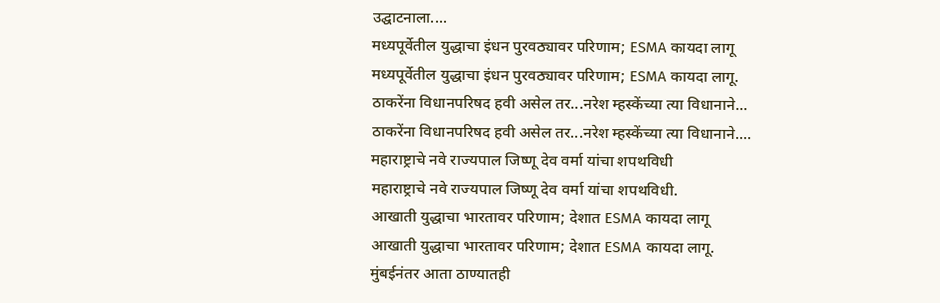उद्घाटनाला....
मध्यपूर्वेतील युद्धाचा इंधन पुरवठ्यावर परिणाम; ESMA कायदा लागू
मध्यपूर्वेतील युद्धाचा इंधन पुरवठ्यावर परिणाम; ESMA कायदा लागू.
ठाकरेंना विधानपरिषद हवी असेल तर...नरेश म्हस्केंच्या त्या विधानाने...
ठाकरेंना विधानपरिषद हवी असेल तर...नरेश म्हस्केंच्या त्या विधानाने....
महाराष्ट्राचे नवे राज्यपाल जिष्णू देव वर्मा यांचा शपथविधी
महाराष्ट्राचे नवे राज्यपाल जिष्णू देव वर्मा यांचा शपथविधी.
आखाती युद्धाचा भारतावर परिणाम; देशात ESMA कायदा लागू
आखाती युद्धाचा भारतावर परिणाम; देशात ESMA कायदा लागू.
मुंबईनंतर आता ठाण्यातही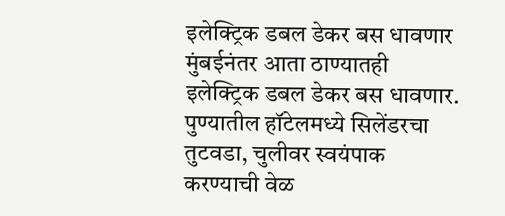इलेक्ट्रिक डबल डेकर बस धावणार
मुंबईनंतर आता ठाण्यातही इलेक्ट्रिक डबल डेकर बस धावणार.
पुण्यातील हॉटेलमध्ये सिलेंडरचा तुटवडा, चुलीवर स्वयंपाक करण्याची वेळ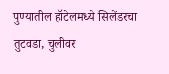पुण्यातील हॉटेलमध्ये सिलेंडरचा तुटवडा, चुलीवर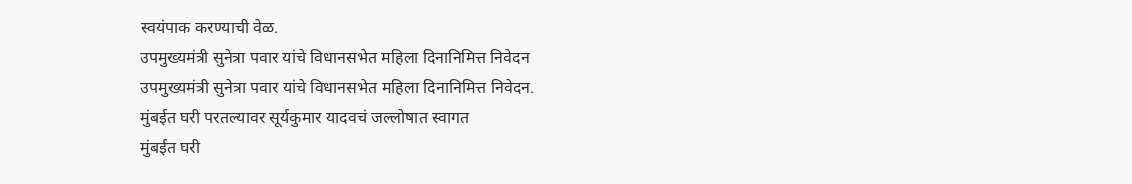स्वयंपाक करण्याची वेळ.
उपमुख्यमंत्री सुनेत्रा पवार यांचे विधानसभेत महिला दिनानिमित्त निवेदन
उपमुख्यमंत्री सुनेत्रा पवार यांचे विधानसभेत महिला दिनानिमित्त निवेदन.
मुंबईत घरी परतल्यावर सूर्यकुमार यादवचं जल्लोषात स्वागत
मुंबईत घरी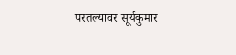परतल्यावर सूर्यकुमार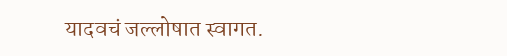यादवचं जल्लोषात स्वागत.